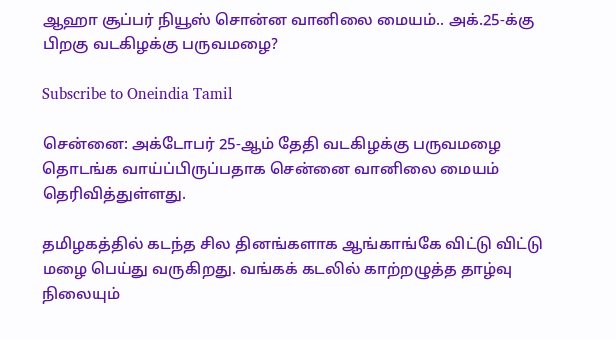ஆஹா சூப்பர் நியூஸ் சொன்ன வானிலை மையம்.. அக்.25-க்கு பிறகு வடகிழக்கு பருவமழை?

Subscribe to Oneindia Tamil

சென்னை: அக்டோபர் 25-ஆம் தேதி வடகிழக்கு பருவமழை தொடங்க வாய்ப்பிருப்பதாக சென்னை வானிலை மையம் தெரிவித்துள்ளது.

தமிழகத்தில் கடந்த சில தினங்களாக ஆங்காங்கே விட்டு விட்டு மழை பெய்து வருகிறது. வங்கக் கடலில் காற்றழுத்த தாழ்வு நிலையும்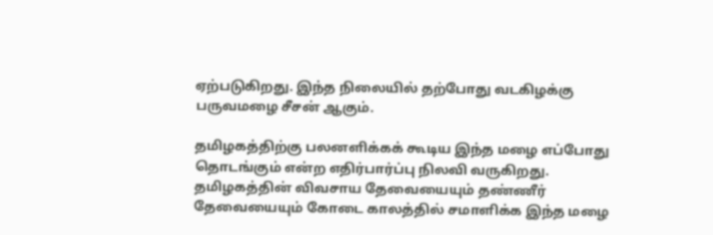ஏற்படுகிறது. இந்த நிலையில் தற்போது வடகிழக்கு பருவமழை சீசன் ஆகும்.

தமிழகத்திற்கு பலனளிக்கக் கூடிய இந்த மழை எப்போது தொடங்கும் என்ற எதிர்பார்ப்பு நிலவி வருகிறது. தமிழகத்தின் விவசாய தேவையையும் தண்ணீர் தேவையையும் கோடை காலத்தில் சமாளிக்க இந்த மழை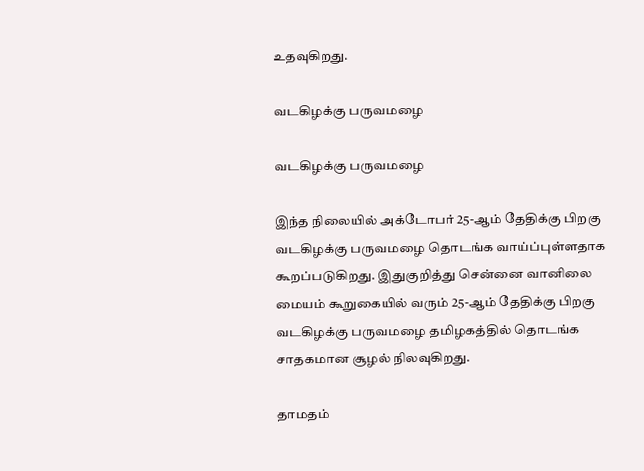உதவுகிறது.

வடகிழக்கு பருவமழை

வடகிழக்கு பருவமழை

இந்த நிலையில் அக்டோபர் 25-ஆம் தேதிக்கு பிறகு வடகிழக்கு பருவமழை தொடங்க வாய்ப்புள்ளதாக கூறப்படுகிறது. இதுகுறித்து சென்னை வானிலை மையம் கூறுகையில் வரும் 25-ஆம் தேதிக்கு பிறகு வடகிழக்கு பருவமழை தமிழகத்தில் தொடங்க சாதகமான சூழல் நிலவுகிறது.

தாமதம்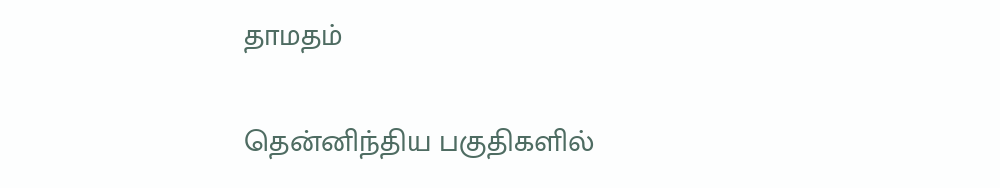தாமதம்

தென்னிந்திய பகுதிகளில்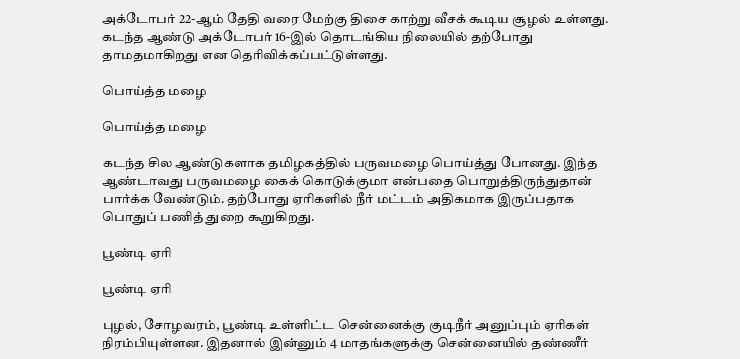அக்டோபர் 22-ஆம் தேதி வரை மேற்கு திசை காற்று வீசக் கூடிய சூழல் உள்ளது. கடந்த ஆண்டு அக்டோபர் 16-இல் தொடங்கிய நிலையில் தற்போது தாமதமாகிறது என தெரிவிக்கப்பட்டுள்ளது.

பொய்த்த மழை

பொய்த்த மழை

கடந்த சில ஆண்டுகளாக தமிழகத்தில் பருவமழை பொய்த்து போனது. இந்த ஆண்டாவது பருவமழை கைக் கொடுக்குமா என்பதை பொறுத்திருந்துதான் பார்க்க வேண்டும். தற்போது ஏரிகளில் நீர் மட்டம் அதிகமாக இருப்பதாக பொதுப் பணித் துறை கூறுகிறது.

பூண்டி ஏரி

பூண்டி ஏரி

புழல், சோழவரம், பூண்டி உள்ளிட்ட சென்னைக்கு குடிநீர் அனுப்பும் ஏரிகள் நிரம்பியுள்ளன. இதனால் இன்னும் 4 மாதங்களுக்கு சென்னையில் தண்ணீர்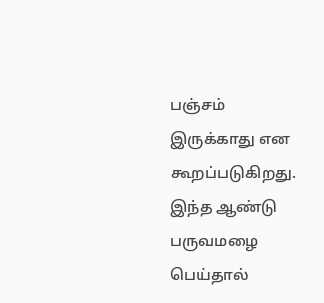பஞ்சம் இருக்காது என கூறப்படுகிறது. இந்த ஆண்டு பருவமழை பெய்தால்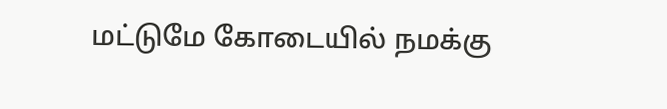மட்டுமே கோடையில் நமக்கு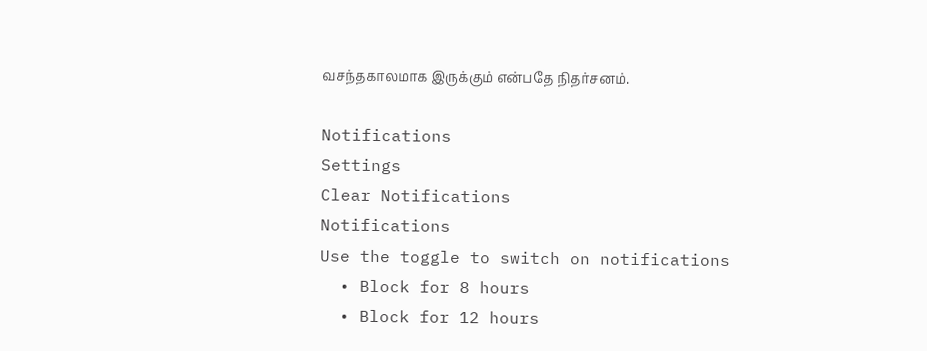வசந்தகாலமாக இருக்கும் என்பதே நிதர்சனம்.

Notifications
Settings
Clear Notifications
Notifications
Use the toggle to switch on notifications
  • Block for 8 hours
  • Block for 12 hours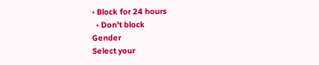• Block for 24 hours
  • Don't block
Gender
Select your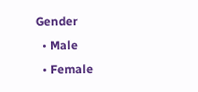Gender
  • Male
  • Female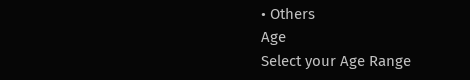• Others
Age
Select your Age Range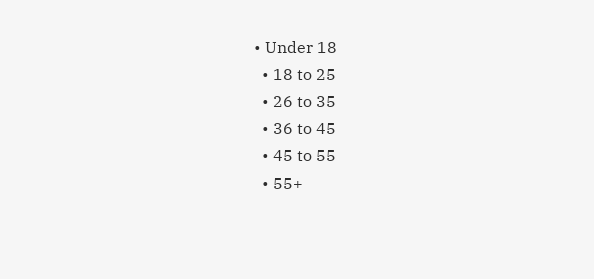• Under 18
  • 18 to 25
  • 26 to 35
  • 36 to 45
  • 45 to 55
  • 55+